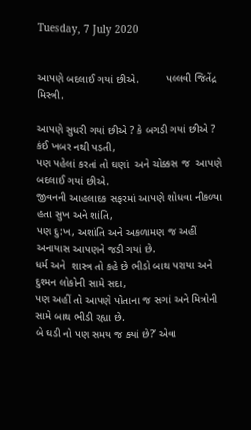Tuesday, 7 July 2020


આપણે બદલાઈ ગયાં છીએ.         પલ્લવી જિતેંદ્ર મિસ્ત્રી.

આપણે સુધરી ગયાં છીએ ? કે બગડી ગયાં છીએ ? કંઈ ખબર નથી પડતી,
પણ પહેલાં કરતાં તો ઘણાં  અને ચોક્કસ જ  આપણે  બદલાઈ ગયાં છીએ.
જીવનની આહલાદક સફરમાં આપણે શોધવા નીકળ્યા હતા સુખ અને શાંતિ,
પણ દુ:ખ, અશાંતિ અને અકળામણ જ અહીં અનાયાસ આપણને જડી ગયાં છે.
ધર્મ અને  શાસ્ત્ર તો કહે છે ભીડો બાથ પરાયા અને દુશ્મન લોકોની સામે સદા,
પણ અહીં તો આપણે પોતાના જ સગાં અને મિત્રોની સામે બાથ ભીડી રહ્યા છે.
બે ઘડી નો પણ સમય જ ક્યાં છે?’ એવા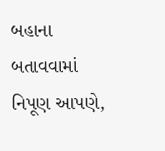બહાના બતાવવામાં નિપૂણ આપણે,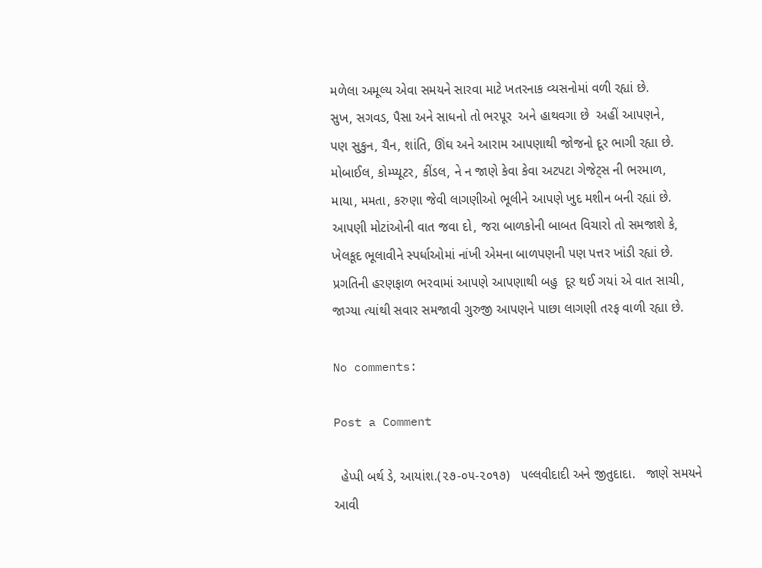મળેલા અમૂલ્ય એવા સમયને સારવા માટે ખતરનાક વ્યસનોમાં વળી રહ્યાં છે.
સુખ, સગવડ, પૈસા અને સાધનો તો ભરપૂર  અને હાથવગા છે  અહીં આપણને,
પણ સુકુન, ચૈન, શાંતિ, ઊંઘ અને આરામ આપણાથી જોજનો દૂર ભાગી રહ્યા છે.
મોબાઈલ, કોમ્પ્યૂટર, કીંડલ, ને ન જાણે કેવા કેવા અટપટા ગેજેટ્સ ની ભરમાળ,
માયા, મમતા, કરુણા જેવી લાગણીઓ ભૂલીને આપણે ખુદ મશીન બની રહ્યાં છે.
આપણી મોટાંઓની વાત જવા દો, જરા બાળકોની બાબત વિચારો તો સમજાશે કે,
ખેલકૂદ ભૂલાવીને સ્પર્ધાઓમાં નાંખી એમના બાળપણની પણ પત્તર ખાંડી રહ્યાં છે.
પ્રગતિની હરણફાળ ભરવામાં આપણે આપણાથી બહુ  દૂર થઈ ગયાં એ વાત સાચી,
જાગ્યા ત્યાંથી સવાર સમજાવી ગુરુજી આપણને પાછા લાગણી તરફ વાળી રહ્યા છે.

No comments:

Post a Comment

  હેપ્પી બર્થ ડે, આયાંશ.(૨૭-૦૫-૨૦૧૭)   પલ્લવીદાદી અને જીતુદાદા.   જાણે સમયને આવી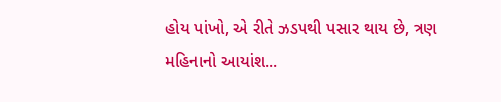હોય પાંખો, એ રીતે ઝડપથી પસાર થાય છે, ત્રણ મહિનાનો આયાંશ...